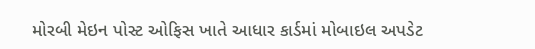મોરબી મેઇન પોસ્ટ ઓફિસ ખાતે આધાર કાર્ડમાં મોબાઇલ અપડેટ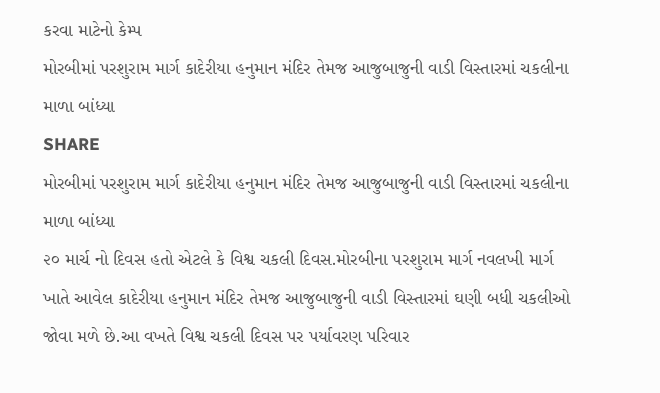કરવા માટેનો કેમ્પ
મોરબીમાં પરશુરામ માર્ગ કાદેરીયા હનુમાન મંદિર તેમજ આજુબાજુની વાડી વિસ્તારમાં ચકલીના માળા બાંધ્યા
SHARE
મોરબીમાં પરશુરામ માર્ગ કાદેરીયા હનુમાન મંદિર તેમજ આજુબાજુની વાડી વિસ્તારમાં ચકલીના માળા બાંધ્યા
૨૦ માર્ચ નો દિવસ હતો એટલે કે વિશ્વ ચકલી દિવસ.મોરબીના પરશુરામ માર્ગ નવલખી માર્ગ ખાતે આવેલ કાદેરીયા હનુમાન મંદિર તેમજ આજુબાજુની વાડી વિસ્તારમાં ઘણી બધી ચકલીઓ જોવા મળે છે.આ વખતે વિશ્વ ચકલી દિવસ પર પર્યાવરણ પરિવાર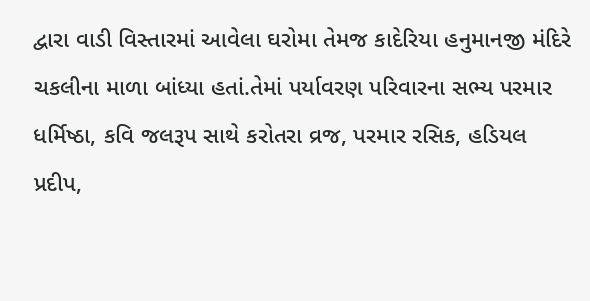દ્વારા વાડી વિસ્તારમાં આવેલા ઘરોમા તેમજ કાદેરિયા હનુમાનજી મંદિરે ચકલીના માળા બાંધ્યા હતાં.તેમાં પર્યાવરણ પરિવારના સભ્ય પરમાર ધર્મિષ્ઠા, કવિ જલરૂપ સાથે કરોતરા વ્રજ, પરમાર રસિક, હડિયલ પ્રદીપ,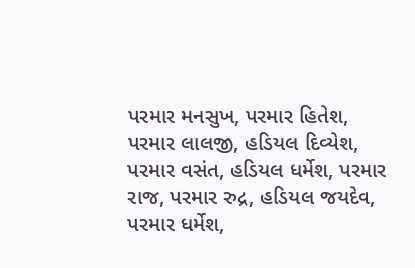પરમાર મનસુખ, પરમાર હિતેશ, પરમાર લાલજી, હડિયલ દિવ્યેશ, પરમાર વસંત, હડિયલ ધર્મેશ, પરમાર રાજ, પરમાર રુદ્ર, હડિયલ જયદેવ, પરમાર ધર્મેશ,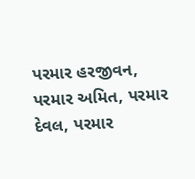પરમાર હરજીવન, પરમાર અમિત, પરમાર દેવલ, પરમાર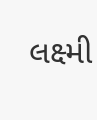લક્ષ્મી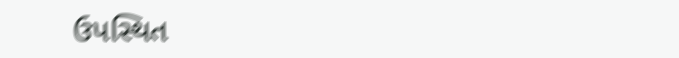ઉપસ્થિત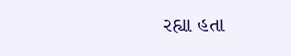રહ્યા હતા